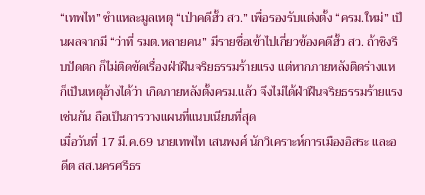“เทพไท” ชำแหละมูลเหตุ “เป่าคดีฮั้ว สว.” เพื่อรองรับแต่งตั้ง “ครม.ใหม่” เป็นผลจากมี “ว่าที่ รมต.หลายคน” มีรายชื่อเข้าไปเกี่ยวข้องคดีฮั้ว สว. ถ้าชิงรีบปัดตก ก็ไม่ติดขัดเรื่องฝ่าฝืนจริยธรรมร้ายแรง แต่หากภายหลังติดร่างแห ก็เป็นเหตุอ้างได้ว่า เกิดภายหลังตั้งครม.แล้ว จึงไม่ได้ฝ่าฝืนจริยธรรมร้ายแรงเช่นกัน ถือเป็นการวางแผนที่แนบเนียนที่สุด
เมื่อวันที่ 17 มี.ค.69 นายเทพไท เสนพงศ์ นักวิเคราะห์การเมืองอิสระ และอดีต สส.นครศรีธร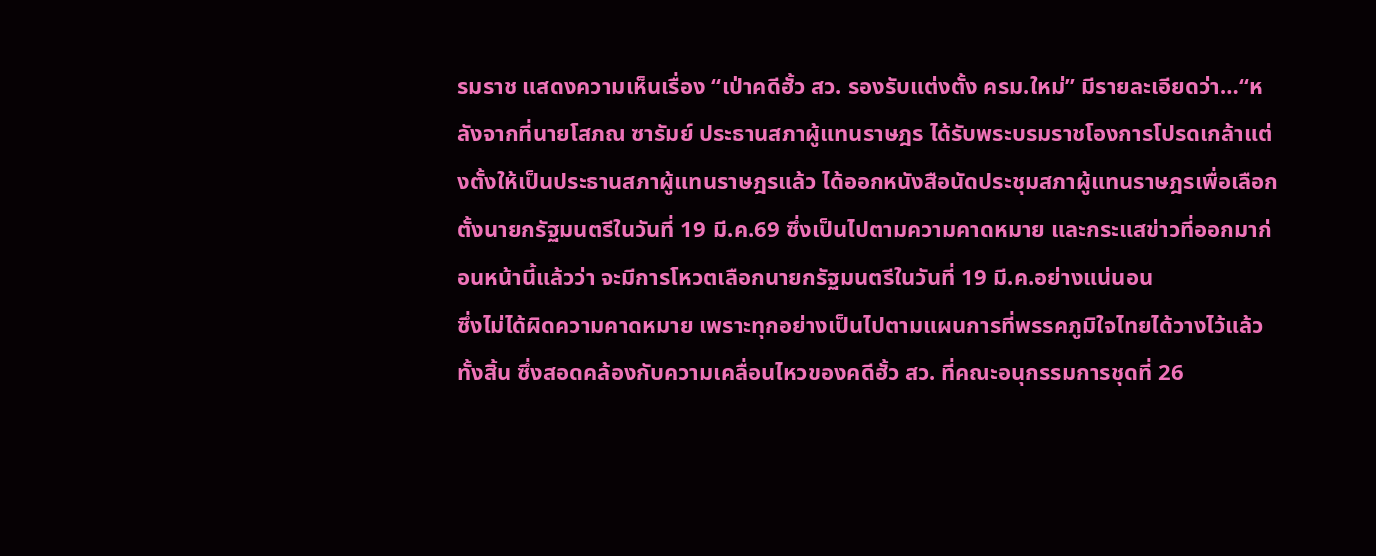รมราช แสดงความเห็นเรื่อง “เป่าคดีฮั้ว สว. รองรับแต่งตั้ง ครม.ใหม่” มีรายละเอียดว่า…“หลังจากที่นายโสภณ ซารัมย์ ประธานสภาผู้แทนราษฎร ได้รับพระบรมราชโองการโปรดเกล้าแต่งตั้งให้เป็นประธานสภาผู้แทนราษฎรแล้ว ได้ออกหนังสือนัดประชุมสภาผู้แทนราษฎรเพื่อเลือกตั้งนายกรัฐมนตรีในวันที่ 19 มี.ค.69 ซึ่งเป็นไปตามความคาดหมาย และกระแสข่าวที่ออกมาก่อนหน้านี้แล้วว่า จะมีการโหวตเลือกนายกรัฐมนตรีในวันที่ 19 มี.ค.อย่างแน่นอน
ซึ่งไม่ได้ผิดความคาดหมาย เพราะทุกอย่างเป็นไปตามแผนการที่พรรคภูมิใจไทยได้วางไว้แล้วทั้งสิ้น ซึ่งสอดคล้องกับความเคลื่อนไหวของคดีฮั้ว สว. ที่คณะอนุกรรมการชุดที่ 26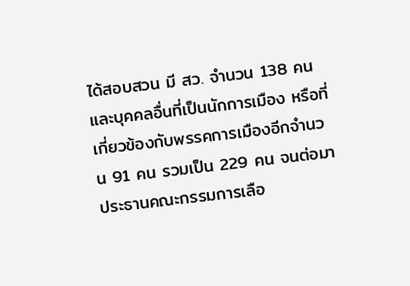ได้สอบสวน มี สว. จำนวน 138 คน และบุคคลอื่นที่เป็นนักการเมือง หรือที่เกี่ยวข้องกับพรรคการเมืองอีกจำนวน 91 คน รวมเป็น 229 คน จนต่อมาประธานคณะกรรมการเลือ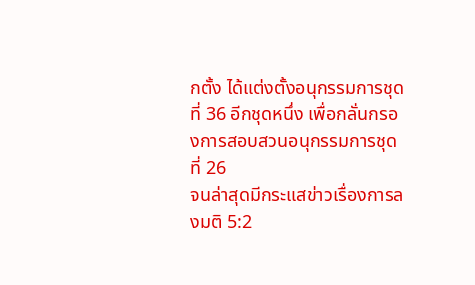กตั้ง ได้แต่งตั้งอนุกรรมการชุดที่ 36 อีกชุดหนึ่ง เพื่อกลั่นกรองการสอบสวนอนุกรรมการชุดที่ 26
จนล่าสุดมีกระแสข่าวเรื่องการลงมติ 5:2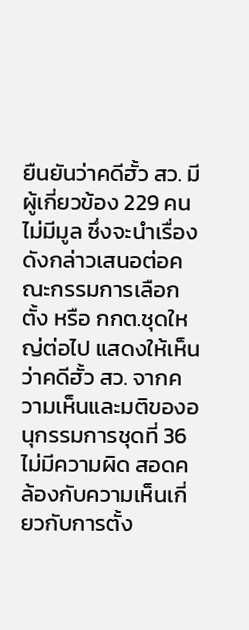ยืนยันว่าคดีฮั้ว สว. มีผู้เกี่ยวข้อง 229 คน ไม่มีมูล ซึ่งจะนำเรื่องดังกล่าวเสนอต่อคณะกรรมการเลือกตั้ง หรือ กกต.ชุดใหญ่ต่อไป แสดงให้เห็นว่าคดีฮั้ว สว. จากความเห็นและมติของอนุกรรมการชุดที่ 36 ไม่มีความผิด สอดคล้องกับความเห็นเกี่ยวกับการตั้ง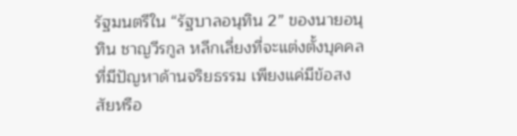รัฐมนตรีใน “รัฐบาลอนุทิน 2” ของนายอนุทิน ชาญวีรกูล หลีกเลี่ยงที่จะแต่งตั้งบุคคลที่มีปัญหาด้านจริยธรรม เพียงแค่มีข้อสงสัยหรือ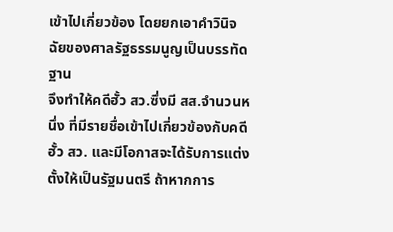เข้าไปเกี่ยวข้อง โดยยกเอาคำวินิจฉัยของศาลรัฐธรรมนูญเป็นบรรทัดฐาน
จึงทำให้คดีฮั้ว สว.ซึ่งมี สส.จำนวนหนึ่ง ที่มีรายชื่อเข้าไปเกี่ยวข้องกับคดีฮั้ว สว. และมีโอกาสจะได้รับการแต่งตั้งให้เป็นรัฐมนตรี ถ้าหากการ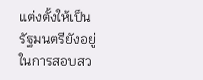แต่งตั้งให้เป็นรัฐมนตรียังอยู่ในการสอบสว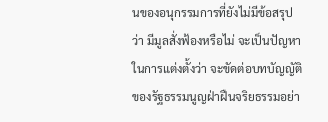นของอนุกรรมการที่ยังไม่มีข้อสรุปว่า มีมูลสั่งฟ้องหรือไม่ จะเป็นปัญหาในการแต่งตั้งว่า จะขัดต่อบทบัญญัติของรัฐธรรมนูญฝ่าฝืนจริยธรรมอย่า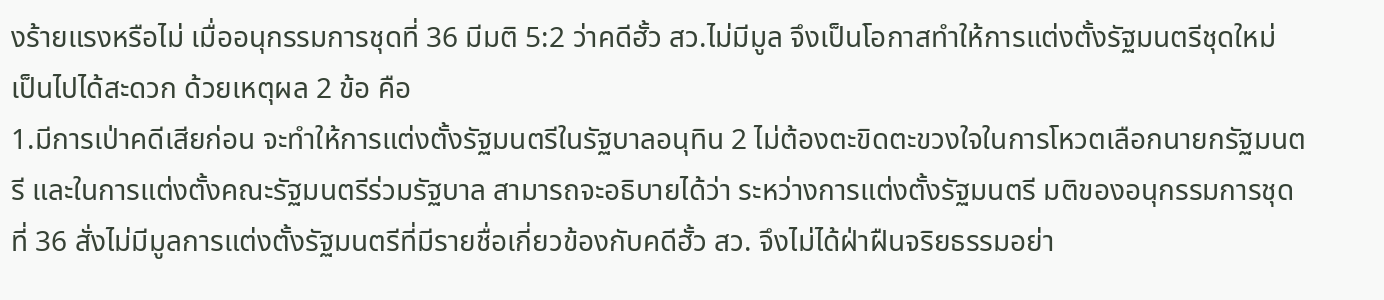งร้ายแรงหรือไม่ เมื่ออนุกรรมการชุดที่ 36 มีมติ 5:2 ว่าคดีฮั้ว สว.ไม่มีมูล จึงเป็นโอกาสทำให้การแต่งตั้งรัฐมนตรีชุดใหม่ เป็นไปได้สะดวก ด้วยเหตุผล 2 ข้อ คือ
1.มีการเป่าคดีเสียก่อน จะทำให้การแต่งตั้งรัฐมนตรีในรัฐบาลอนุทิน 2 ไม่ต้องตะขิดตะขวงใจในการโหวตเลือกนายกรัฐมนตรี และในการแต่งตั้งคณะรัฐมนตรีร่วมรัฐบาล สามารถจะอธิบายได้ว่า ระหว่างการแต่งตั้งรัฐมนตรี มติของอนุกรรมการชุดที่ 36 สั่งไม่มีมูลการแต่งตั้งรัฐมนตรีที่มีรายชื่อเกี่ยวข้องกับคดีฮั้ว สว. จึงไม่ได้ฝ่าฝืนจริยธรรมอย่า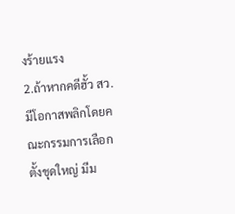งร้ายแรง
2.ถ้าหากคดีฮั้ว สว. มีโอกาสพลิกโดยคณะกรรมการเลือกตั้งชุดใหญ่ มีม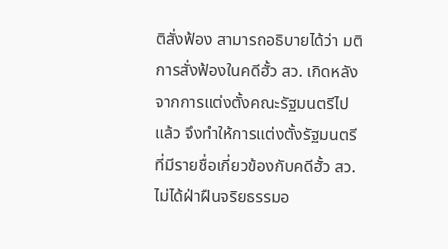ติสั่งฟ้อง สามารถอธิบายได้ว่า มติการสั่งฟ้องในคดีฮั้ว สว. เกิดหลังจากการแต่งตั้งคณะรัฐมนตรีไปแล้ว จึงทำให้การแต่งตั้งรัฐมนตรีที่มีรายชื่อเกี่ยวข้องกับคดีฮั้ว สว. ไม่ได้ฝ่าฝืนจริยธรรมอ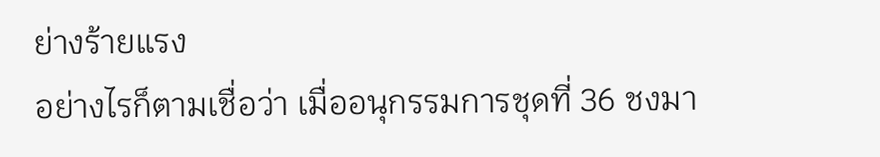ย่างร้ายแรง
อย่างไรก็ตามเชื่อว่า เมื่ออนุกรรมการชุดที่ 36 ชงมา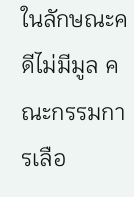ในลักษณะคดีไม่มีมูล คณะกรรมการเลือ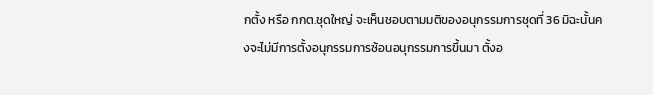กตั้ง หรือ กกต.ชุดใหญ่ จะเห็นชอบตามมติของอนุกรรมการชุดที่ 36 มิฉะนั้นคงจะไม่มีการตั้งอนุกรรมการซ้อนอนุกรรมการขึ้นมา ตั้งอ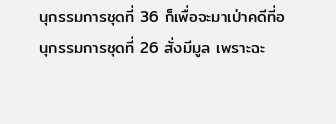นุกรรมการชุดที่ 36 ก็เพื่อจะมาเป่าคดีที่อนุกรรมการชุดที่ 26 สั่งมีมูล เพราะฉะ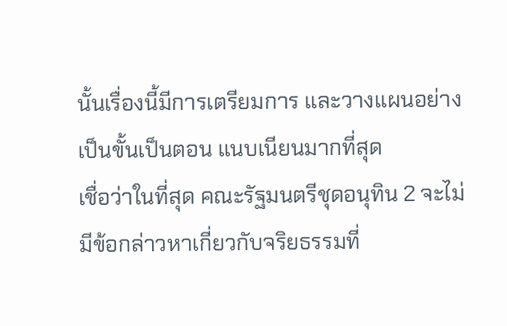นั้นเรื่องนี้มีการเตรียมการ และวางแผนอย่างเป็นขั้นเป็นตอน แนบเนียนมากที่สุด
เชื่อว่าในที่สุด คณะรัฐมนตรีชุดอนุทิน 2 จะไม่มีข้อกล่าวหาเกี่ยวกับจริยธรรมที่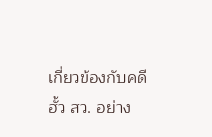เกี่ยวข้องกับคดีฮั้ว สว. อย่าง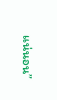แน่นอน”